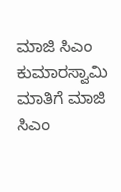ಮಾಜಿ ಸಿಎಂ ಕುಮಾರಸ್ವಾಮಿ ಮಾತಿಗೆ ಮಾಜಿ ಸಿಎಂ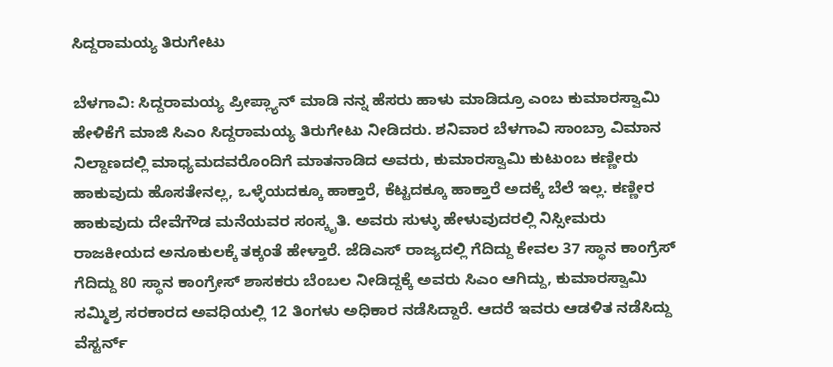ಸಿದ್ದರಾಮಯ್ಯ ತಿರುಗೇಟು

ಬೆಳಗಾವಿ: ಸಿದ್ದರಾಮಯ್ಯ ಪ್ರೀಪ್ಲ್ಯಾನ್ ಮಾಡಿ ನನ್ನ ಹೆಸರು ಹಾಳು ಮಾಡಿದ್ರೂ ಎಂಬ ಕುಮಾರಸ್ವಾಮಿ ಹೇಳಿಕೆಗೆ ಮಾಜಿ ಸಿಎಂ ಸಿದ್ದರಾಮಯ್ಯ ತಿರುಗೇಟು ನೀಡಿದರು. ಶನಿವಾರ ಬೆಳಗಾವಿ ಸಾಂಬ್ರಾ ವಿಮಾನ ನಿಲ್ದಾಣದಲ್ಲಿ ಮಾಧ್ಯಮದವರೊಂದಿಗೆ ಮಾತನಾಡಿದ ಅವರು, ಕುಮಾರಸ್ವಾಮಿ ಕುಟುಂಬ ಕಣ್ಣೀರು ಹಾಕುವುದು ಹೊಸತೇನಲ್ಲ, ಒಳ್ಳೆಯದಕ್ಕೂ ಹಾಕ್ತಾರೆ, ಕೆಟ್ಟದಕ್ಕೂ ಹಾಕ್ತಾರೆ ಅದಕ್ಕೆ ಬೆಲೆ ಇಲ್ಲ. ಕಣ್ಣೀರ ಹಾಕುವುದು ದೇವೆಗೌಡ ಮನೆಯವರ ಸಂಸ್ಕೃತಿ. ಅವರು ಸುಳ್ಳು ಹೇಳುವುದರಲ್ಲಿ ನಿಸ್ಸೀಮರು ರಾಜಕೀಯದ ಅನೂಕುಲಕ್ಕೆ ತಕ್ಕಂತೆ ಹೇಳ್ತಾರೆ. ಜೆಡಿಎಸ್ ರಾಜ್ಯದಲ್ಲಿ ಗೆದಿದ್ದು ಕೇವಲ 37 ಸ್ಥಾನ ಕಾಂಗ್ರೆಸ್ ಗೆದಿದ್ದು 80 ಸ್ಥಾನ ಕಾಂಗ್ರೇಸ್ ಶಾಸಕರು ಬೆಂಬಲ ನೀಡಿದ್ದಕ್ಕೆ ಅವರು ಸಿಎಂ ಆಗಿದ್ದು, ಕುಮಾರಸ್ವಾಮಿ ಸಮ್ಮಿಶ್ರ ಸರಕಾರದ ಅವಧಿಯಲ್ಲಿ 12 ತಿಂಗಳು ಅಧಿಕಾರ ನಡೆಸಿದ್ದಾರೆ. ಆದರೆ ಇವರು ಆಡಳಿತ ನಡೆಸಿದ್ದು ವೆಸ್ಟರ್ನ್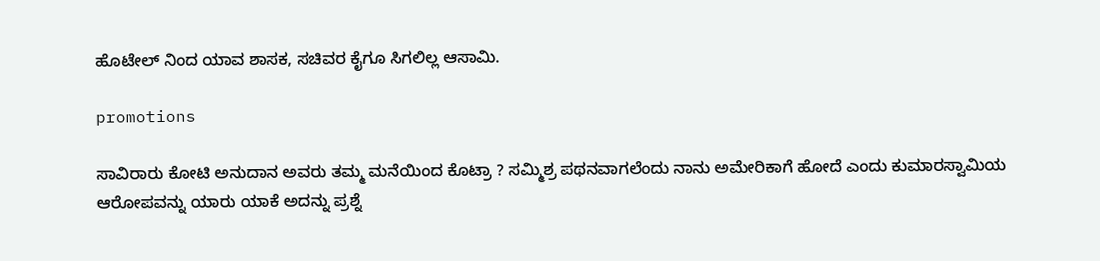ಹೊಟೇಲ್ ನಿಂದ ಯಾವ ಶಾಸಕ, ಸಚಿವರ ಕೈಗೂ ಸಿಗಲಿಲ್ಲ ಆಸಾಮಿ.

promotions

ಸಾವಿರಾರು ಕೋಟಿ ಅನುದಾನ ಅವರು ತಮ್ಮ ಮನೆಯಿಂದ ಕೊಟ್ರಾ ? ಸಮ್ಮಿಶ್ರ ಪಥನವಾಗಲೆಂದು ನಾನು ಅಮೇರಿಕಾಗೆ ಹೋದೆ ಎಂದು ಕುಮಾರಸ್ವಾಮಿಯ ಆರೋಪವನ್ನು ಯಾರು ಯಾಕೆ ಅದನ್ನು ಪ್ರಶ್ನೆ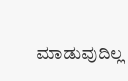ಮಾಡುವುದಿಲ್ಲ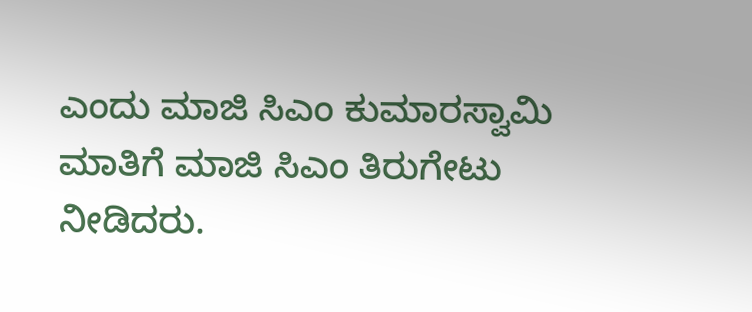ಎಂದು ಮಾಜಿ ಸಿಎಂ ಕುಮಾರಸ್ವಾಮಿ ಮಾತಿಗೆ ಮಾಜಿ ಸಿಎಂ ತಿರುಗೇಟು ನೀಡಿದರು.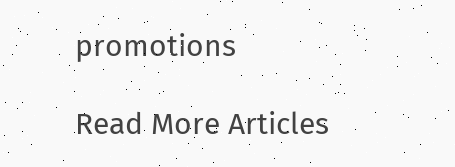promotions

Read More Articles